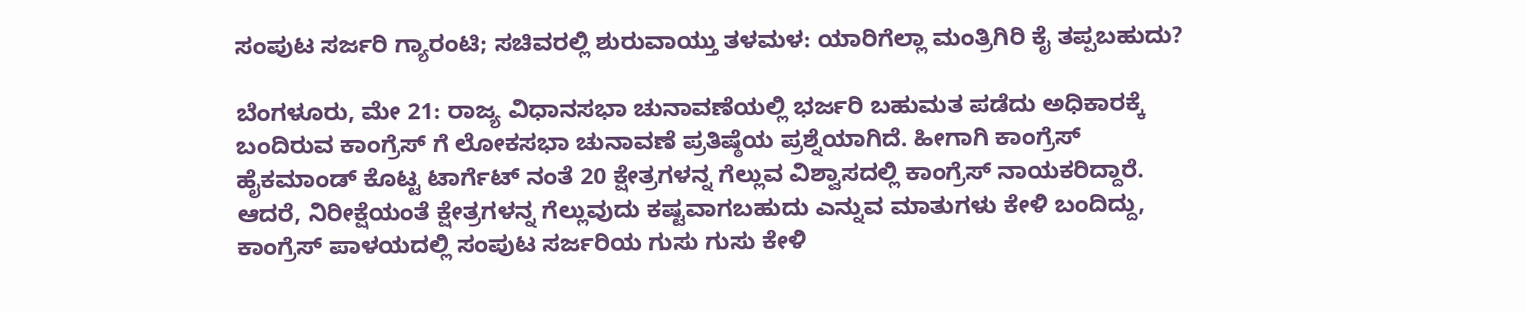ಸಂಪುಟ ಸರ್ಜರಿ ಗ್ಯಾರಂಟಿ; ಸಚಿವರಲ್ಲಿ ಶುರುವಾಯ್ತು ತಳಮಳ: ಯಾರಿಗೆಲ್ಲಾ ಮಂತ್ರಿಗಿರಿ ಕೈ ತಪ್ಪಬಹುದು?

ಬೆಂಗಳೂರು, ಮೇ 21: ರಾಜ್ಯ ವಿಧಾನಸಭಾ ಚುನಾವಣೆಯಲ್ಲಿ ಭರ್ಜರಿ ಬಹುಮತ ಪಡೆದು ಅಧಿಕಾರಕ್ಕೆ ಬಂದಿರುವ ಕಾಂಗ್ರೆಸ್‌ ಗೆ ಲೋಕಸಭಾ ಚುನಾವಣೆ ಪ್ರತಿಷ್ಠೆಯ ಪ್ರಶ್ನೆಯಾಗಿದೆ. ಹೀಗಾಗಿ ಕಾಂಗ್ರೆಸ್‌ ಹೈಕಮಾಂಡ್‌ ಕೊಟ್ಟ ಟಾರ್ಗೆಟ್‌ ನಂತೆ 20 ಕ್ಷೇತ್ರಗಳನ್ನ ಗೆಲ್ಲುವ ವಿಶ್ವಾಸದಲ್ಲಿ ಕಾಂಗ್ರೆಸ್‌ ನಾಯಕರಿದ್ದಾರೆ. ಆದರೆ, ನಿರೀಕ್ಷೆಯಂತೆ ಕ್ಷೇತ್ರಗಳನ್ನ ಗೆಲ್ಲುವುದು ಕಷ್ಟವಾಗಬಹುದು ಎನ್ನುವ ಮಾತುಗಳು ಕೇಳಿ ಬಂದಿದ್ದು, ಕಾಂಗ್ರೆಸ್‌ ಪಾಳಯದಲ್ಲಿ ಸಂಪುಟ ಸರ್ಜರಿಯ ಗುಸು ಗುಸು ಕೇಳಿ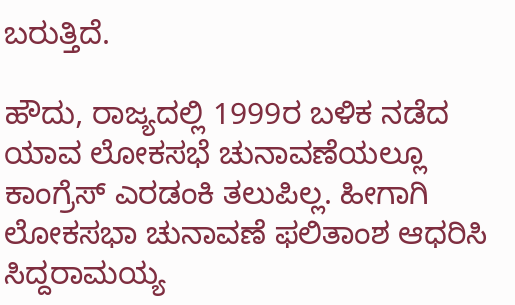ಬರುತ್ತಿದೆ.

ಹೌದು, ರಾಜ್ಯದಲ್ಲಿ 1999ರ ಬಳಿಕ ನಡೆದ ಯಾವ ಲೋಕಸಭೆ ಚುನಾವಣೆಯಲ್ಲೂ ಕಾಂಗ್ರೆಸ್ ಎರಡಂಕಿ ತಲುಪಿಲ್ಲ. ಹೀಗಾಗಿ ಲೋಕಸಭಾ ಚುನಾವಣೆ ಫಲಿತಾಂಶ ಆಧರಿಸಿ ಸಿದ್ದರಾಮಯ್ಯ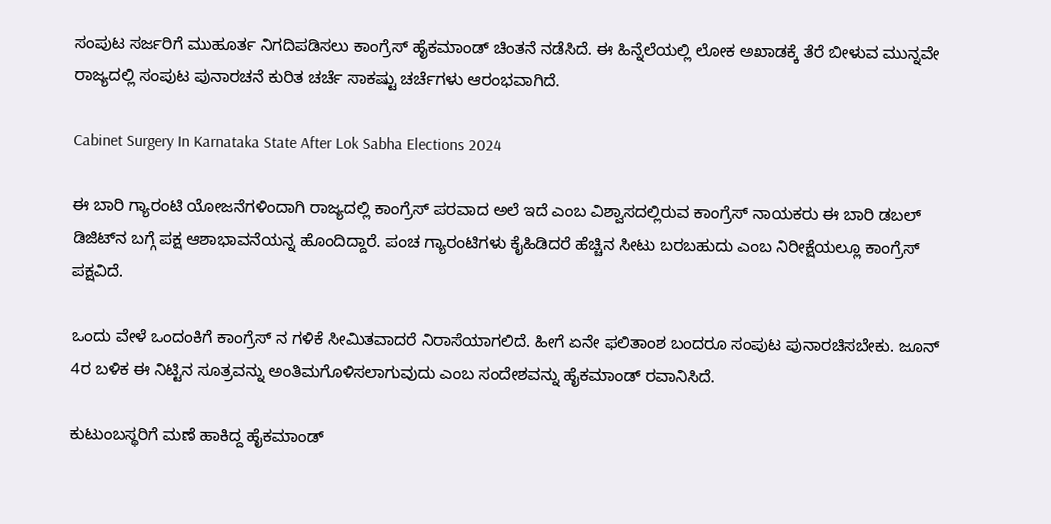ಸಂಪುಟ ಸರ್ಜರಿಗೆ ಮುಹೂರ್ತ ನಿಗದಿಪಡಿಸಲು ಕಾಂಗ್ರೆಸ್ ಹೈಕಮಾಂಡ್ ಚಿಂತನೆ ನಡೆಸಿದೆ. ಈ ಹಿನ್ನೆಲೆಯಲ್ಲಿ ಲೋಕ ಅಖಾಡಕ್ಕೆ ತೆರೆ ಬೀಳುವ ಮುನ್ನವೇ ರಾಜ್ಯದಲ್ಲಿ ಸಂಪುಟ ಪುನಾರಚನೆ ಕುರಿತ ಚರ್ಚೆ ಸಾಕಷ್ಟು ಚರ್ಚೆಗಳು ಆರಂಭವಾಗಿದೆ.

Cabinet Surgery In Karnataka State After Lok Sabha Elections 2024

ಈ ಬಾರಿ ಗ್ಯಾರಂಟಿ ಯೋಜನೆಗಳಿಂದಾಗಿ ರಾಜ್ಯದಲ್ಲಿ ಕಾಂಗ್ರೆಸ್‌ ಪರವಾದ ಅಲೆ ಇದೆ ಎಂಬ ವಿಶ್ವಾಸದಲ್ಲಿರುವ ಕಾಂಗ್ರೆಸ್‌ ನಾಯಕರು ಈ ಬಾರಿ ಡಬಲ್ ಡಿಜಿಟ್‌ನ ಬಗ್ಗೆ ಪಕ್ಷ ಆಶಾಭಾವನೆಯನ್ನ ಹೊಂದಿದ್ದಾರೆ. ಪಂಚ ಗ್ಯಾರಂಟಿಗಳು ಕೈಹಿಡಿದರೆ ಹೆಚ್ಚಿನ ಸೀಟು ಬರಬಹುದು ಎಂಬ ನಿರೀಕ್ಷೆಯಲ್ಲೂ ಕಾಂಗ್ರೆಸ್‌ ಪಕ್ಷವಿದೆ.

ಒಂದು ವೇಳೆ ಒಂದಂಕಿಗೆ ಕಾಂಗ್ರೆಸ್ ನ ಗಳಿಕೆ ಸೀಮಿತವಾದರೆ ನಿರಾಸೆಯಾಗಲಿದೆ. ಹೀಗೆ ಏನೇ ಫಲಿತಾಂಶ ಬಂದರೂ ಸಂಪುಟ ಪುನಾರಚಿಸಬೇಕು. ಜೂನ್ 4ರ ಬಳಿಕ ಈ ನಿಟ್ಟಿನ ಸೂತ್ರವನ್ನು ಅಂತಿಮಗೊಳಿಸಲಾಗುವುದು ಎಂಬ ಸಂದೇಶವನ್ನು ಹೈಕಮಾಂಡ್ ರವಾನಿಸಿದೆ.

ಕುಟುಂಬಸ್ಥರಿಗೆ ಮಣೆ ಹಾಕಿದ್ದ ಹೈಕಮಾಂಡ್‌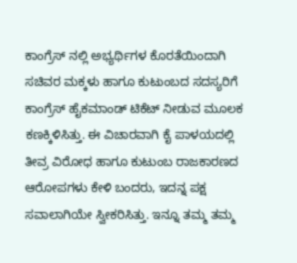ಕಾಂಗ್ರೆಸ್‌ ನಲ್ಲಿ ಅಭ್ಯರ್ಥಿಗಳ ಕೊರತೆಯಿಂದಾಗಿ ಸಚಿವರ ಮಕ್ಕಳು ಹಾಗೂ ಕುಟುಂಬದ ಸದಸ್ಯರಿಗೆ ಕಾಂಗ್ರೆಸ್‌ ಹೈಕಮಾಂಡ್‌ ಟಿಕೆಟ್‌ ನೀಡುವ ಮೂಲಕ ಕಣಕ್ಕಿಳಿಸಿತ್ತು. ಈ ವಿಚಾರವಾಗಿ ಕೈ ಪಾಳಯದಲ್ಲಿ ತೀವ್ರ ವಿರೋಧ ಹಾಗೂ ಕುಟುಂಬ ರಾಜಕಾರಣದ ಆರೋಪಗಳು ಕೇಳಿ ಬಂದರು, ಇದನ್ನ ಪಕ್ಷ ಸವಾಲಾಗಿಯೇ ಸ್ವೀಕರಿಸಿತ್ತು. ಇನ್ನೂ ತಮ್ಮ ತಮ್ಮ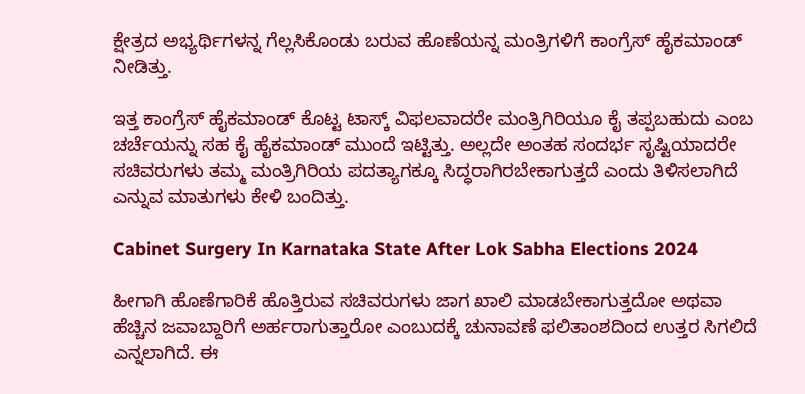ಕ್ಷೇತ್ರದ ಅಭ್ಯರ್ಥಿಗಳನ್ನ ಗೆಲ್ಲಸಿಕೊಂಡು ಬರುವ ಹೊಣೆಯನ್ನ ಮಂತ್ರಿಗಳಿಗೆ ಕಾಂಗ್ರೆಸ್‌ ಹೈಕಮಾಂಡ್‌ ನೀಡಿತ್ತು.

ಇತ್ತ ಕಾಂಗ್ರೆಸ್‌ ಹೈಕಮಾಂಡ್‌ ಕೊಟ್ಟ ಟಾಸ್ಕ್‌ ವಿಫಲವಾದರೇ ಮಂತ್ರಿಗಿರಿಯೂ ಕೈ ತಪ್ಪಬಹುದು ಎಂಬ ಚರ್ಚೆಯನ್ನು ಸಹ ಕೈ ಹೈಕಮಾಂಡ್‌ ಮುಂದೆ ಇಟ್ಟಿತ್ತು. ಅಲ್ಲದೇ ಅಂತಹ ಸಂದರ್ಭ ಸೃಷ್ಟಿಯಾದರೇ ಸಚಿವರುಗಳು ತಮ್ಮ ಮಂತ್ರಿಗಿರಿಯ ಪದತ್ಯಾಗಕ್ಕೂ ಸಿದ್ಧರಾಗಿರಬೇಕಾಗುತ್ತದೆ ಎಂದು ತಿಳಿಸಲಾಗಿದೆ ಎನ್ನುವ ಮಾತುಗಳು ಕೇಳಿ ಬಂದಿತ್ತು.

Cabinet Surgery In Karnataka State After Lok Sabha Elections 2024

ಹೀಗಾಗಿ ಹೊಣೆಗಾರಿಕೆ ಹೊತ್ತಿರುವ ಸಚಿವರುಗಳು ಜಾಗ ಖಾಲಿ ಮಾಡಬೇಕಾಗುತ್ತದೋ ಅಥವಾ ಹೆಚ್ಚಿನ ಜವಾಬ್ದಾರಿಗೆ ಅರ್ಹರಾಗುತ್ತಾರೋ ಎಂಬುದಕ್ಕೆ ಚುನಾವಣೆ ಫಲಿತಾಂಶದಿಂದ ಉತ್ತರ ಸಿಗಲಿದೆ ಎನ್ನಲಾಗಿದೆ. ಈ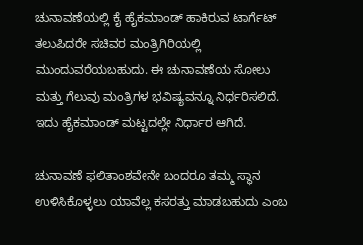ಚುನಾವಣೆಯಲ್ಲಿ ಕೈ ಹೈಕಮಾಂಡ್‌ ಹಾಕಿರುವ ಟಾರ್ಗೆಟ್‌ ತಲುಪಿದರೇ ಸಚಿವರ ಮಂತ್ರಿಗಿರಿಯಲ್ಲಿ ಮುಂದುವರೆಯಬಹುದು. ಈ ಚುನಾವಣೆಯ ಸೋಲು ಮತ್ತು ಗೆಲುವು ಮಂತ್ರಿಗಳ ಭವಿಷ್ಯವನ್ನೂ ನಿರ್ಧರಿಸಲಿದೆ. ಇದು ಹೈಕಮಾಂಡ್‌ ಮಟ್ಟದಲ್ಲೇ ನಿರ್ಧಾರ ಆಗಿದೆ.

ಚುನಾವಣೆ ಫಲಿತಾಂಶವೇನೇ ಬಂದರೂ ತಮ್ಮ ಸ್ಥಾನ ಉಳಿಸಿಕೊಳ್ಳಲು ಯಾವೆಲ್ಲ ಕಸರತ್ತು ಮಾಡಬಹುದು ಎಂಬ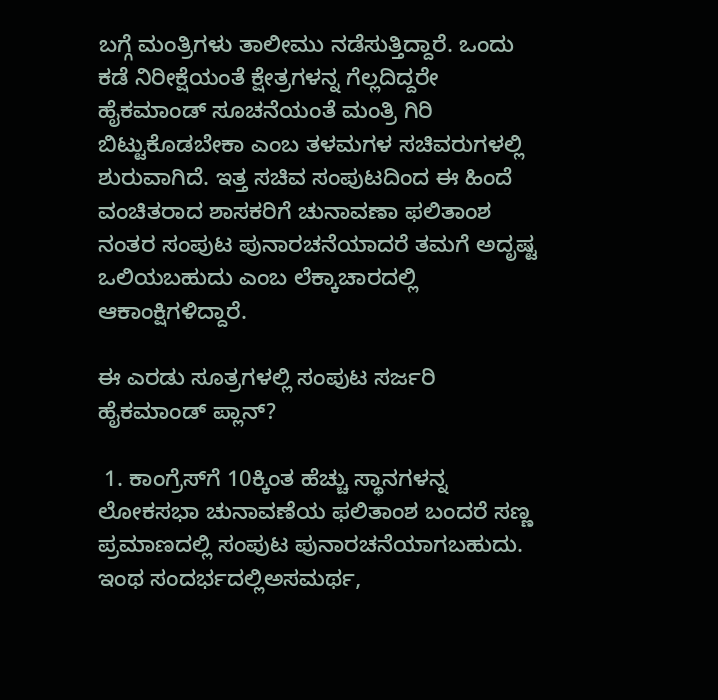ಬಗ್ಗೆ ಮಂತ್ರಿಗಳು ತಾಲೀಮು ನಡೆಸುತ್ತಿದ್ದಾರೆ. ಒಂದು ಕಡೆ ನಿರೀಕ್ಷೆಯಂತೆ ಕ್ಷೇತ್ರಗಳನ್ನ ಗೆಲ್ಲದಿದ್ದರೇ ಹೈಕಮಾಂಡ್‌ ಸೂಚನೆಯಂತೆ ಮಂತ್ರಿ ಗಿರಿ ಬಿಟ್ಟುಕೊಡಬೇಕಾ ಎಂಬ ತಳಮಗಳ ಸಚಿವರುಗಳಲ್ಲಿ ಶುರುವಾಗಿದೆ. ಇತ್ತ ಸಚಿವ ಸಂಪುಟದಿಂದ ಈ ಹಿಂದೆ ವಂಚಿತರಾದ ಶಾಸಕರಿಗೆ ಚುನಾವಣಾ ಫಲಿತಾಂಶ ನಂತರ ಸಂಪುಟ ಪುನಾರಚನೆಯಾದರೆ ತಮಗೆ ಅದೃಷ್ಟ ಒಲಿಯಬಹುದು ಎಂಬ ಲೆಕ್ಕಾಚಾರದಲ್ಲಿ ಆಕಾಂಕ್ಷಿಗಳಿದ್ದಾರೆ.

ಈ ಎರಡು ಸೂತ್ರಗಳಲ್ಲಿ ಸಂಪುಟ ಸರ್ಜರಿ ಹೈಕಮಾಂಡ್‌ ಪ್ಲಾನ್?

 1. ಕಾಂಗ್ರೆಸ್‌ಗೆ 10ಕ್ಕಿಂತ ಹೆಚ್ಚು ಸ್ಥಾನಗಳನ್ನ ಲೋಕಸಭಾ ಚುನಾವಣೆಯ ಫಲಿತಾಂಶ ಬಂದರೆ ಸಣ್ಣ ಪ್ರಮಾಣದಲ್ಲಿ ಸಂಪುಟ ಪುನಾರಚನೆಯಾಗಬಹುದು. ಇಂಥ ಸಂದರ್ಭದಲ್ಲಿಅಸಮರ್ಥ,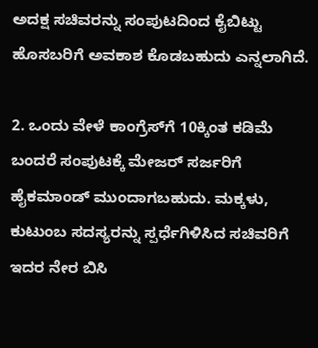ಅದಕ್ಷ ಸಚಿವರನ್ನು ಸಂಪುಟದಿಂದ ಕೈಬಿಟ್ಟು ಹೊಸಬರಿಗೆ ಅವಕಾಶ ಕೊಡಬಹುದು ಎನ್ನಲಾಗಿದೆ.

2. ಒಂದು ವೇಳೆ ಕಾಂಗ್ರೆಸ್‌ಗೆ 10ಕ್ಕಿಂತ ಕಡಿಮೆ ಬಂದರೆ ಸಂಪುಟಕ್ಕೆ ಮೇಜರ್‌ ಸರ್ಜರಿಗೆ ಹೈಕಮಾಂಡ್‌ ಮುಂದಾಗಬಹುದು. ಮಕ್ಕಳು, ಕುಟುಂಬ ಸದಸ್ಯರನ್ನು ಸ್ಪರ್ಧೆಗಿಳಿಸಿದ ಸಚಿವರಿಗೆ ಇದರ ನೇರ ಬಿಸಿ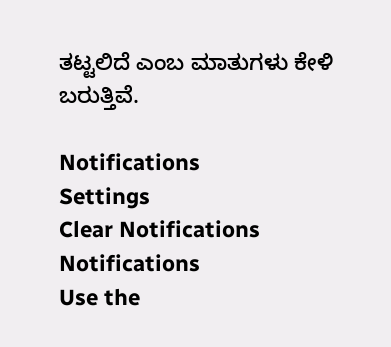ತಟ್ಟಲಿದೆ ಎಂಬ ಮಾತುಗಳು ಕೇಳಿ ಬರುತ್ತಿವೆ.

Notifications
Settings
Clear Notifications
Notifications
Use the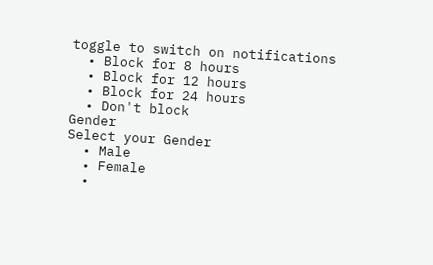toggle to switch on notifications
  • Block for 8 hours
  • Block for 12 hours
  • Block for 24 hours
  • Don't block
Gender
Select your Gender
  • Male
  • Female
  •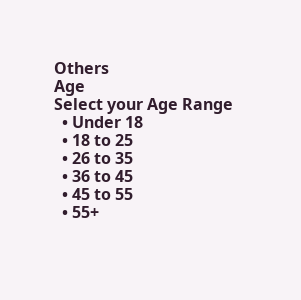Others
Age
Select your Age Range
  • Under 18
  • 18 to 25
  • 26 to 35
  • 36 to 45
  • 45 to 55
  • 55+